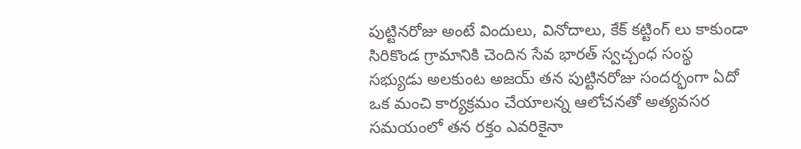పుట్టినరోజు అంటే విందులు, వినోదాలు, కేక్ కట్టింగ్ లు కాకుండా సిరికొండ గ్రామానికి చెందిన సేవ భారత్ స్వచ్చంధ సంస్థ సభ్యుడు అలకుంట అజయ్ తన పుట్టినరోజు సందర్భంగా ఏదో ఒక మంచి కార్యక్రమం చేయాలన్న ఆలోచనతో అత్యవసర సమయంలో తన రక్తం ఎవరికైనా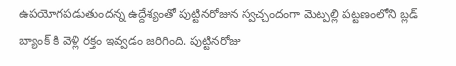ఉపయోగపడుతుందన్న ఉద్దేశ్యంతో పుట్టినరోజున స్వచ్చందంగా మెట్పల్లి పట్టణంలోని బ్లడ్ బ్యాంక్ కి వెళ్లి రక్తం ఇవ్వడం జరిగింది. పుట్టినరోజు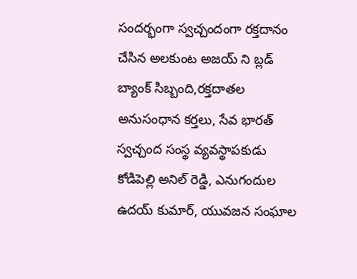సందర్భంగా స్వచ్చందంగా రక్తదానం చేసిన అలకుంట అజయ్ ని బ్లడ్ బ్యాంక్ సిబ్బంది,రక్తదాతల అనుసంధాన కర్తలు, సేవ భారత్ స్వచ్చంద సంస్థ వ్యవస్థాపకుడు కోడిపెల్లి అనిల్ రెడ్డి, ఎనుగందుల ఉదయ్ కుమార్, యువజన సంఘాల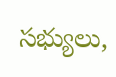సభ్యులు,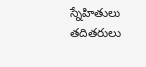స్నేహితులు తదితరులు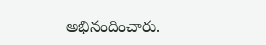అభినందించారు.